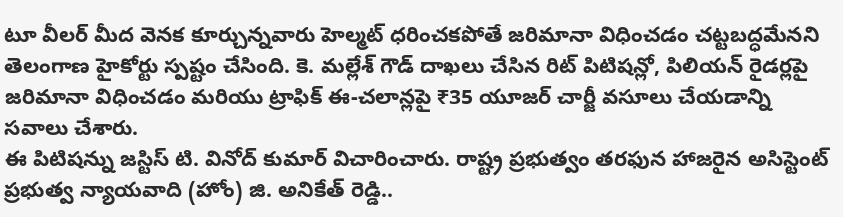టూ వీలర్ మీద వెనక కూర్చున్నవారు హెల్మట్ ధరించకపోతే జరిమానా విధించడం చట్టబద్ధమేనని తెలంగాణ హైకోర్టు స్పష్టం చేసింది. కె. మల్లేశ్ గౌడ్ దాఖలు చేసిన రిట్ పిటిషన్లో, పిలియన్ రైడర్లపై జరిమానా విధించడం మరియు ట్రాఫిక్ ఈ-చలాన్లపై ₹35 యూజర్ చార్జీ వసూలు చేయడాన్ని సవాలు చేశారు.
ఈ పిటిషన్ను జస్టిస్ టి. వినోద్ కుమార్ విచారించారు. రాష్ట్ర ప్రభుత్వం తరఫున హాజరైన అసిస్టెంట్ ప్రభుత్వ న్యాయవాది (హోం) జి. అనికేత్ రెడ్డి..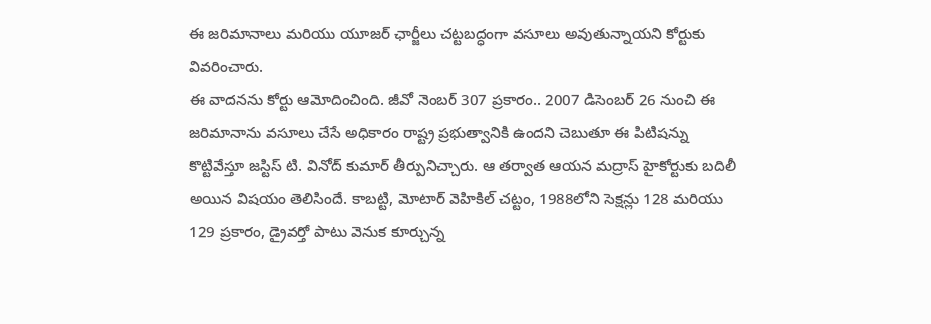ఈ జరిమానాలు మరియు యూజర్ ఛార్జీలు చట్టబద్ధంగా వసూలు అవుతున్నాయని కోర్టుకు వివరించారు.
ఈ వాదనను కోర్టు ఆమోదించింది. జీవో నెంబర్ 307 ప్రకారం.. 2007 డిసెంబర్ 26 నుంచి ఈ జరిమానాను వసూలు చేసే అధికారం రాష్ట్ర ప్రభుత్వానికి ఉందని చెబుతూ ఈ పిటిషన్ను కొట్టివేస్తూ జస్టిస్ టి. వినోద్ కుమార్ తీర్పునిచ్చారు. ఆ తర్వాత ఆయన మద్రాస్ హైకోర్టుకు బదిలీ అయిన విషయం తెలిసిందే. కాబట్టి, మోటార్ వెహికిల్ చట్టం, 1988లోని సెక్షన్లు 128 మరియు 129 ప్రకారం, డ్రైవర్తో పాటు వెనుక కూర్చున్న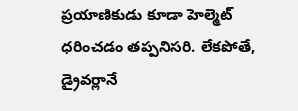ప్రయాణికుడు కూడా హెల్మెట్ ధరించడం తప్పనిసరి. లేకపోతే, డ్రైవర్లానే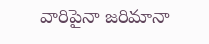వారిపైనా జరిమానా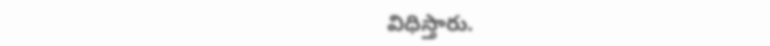విధిస్తారు.